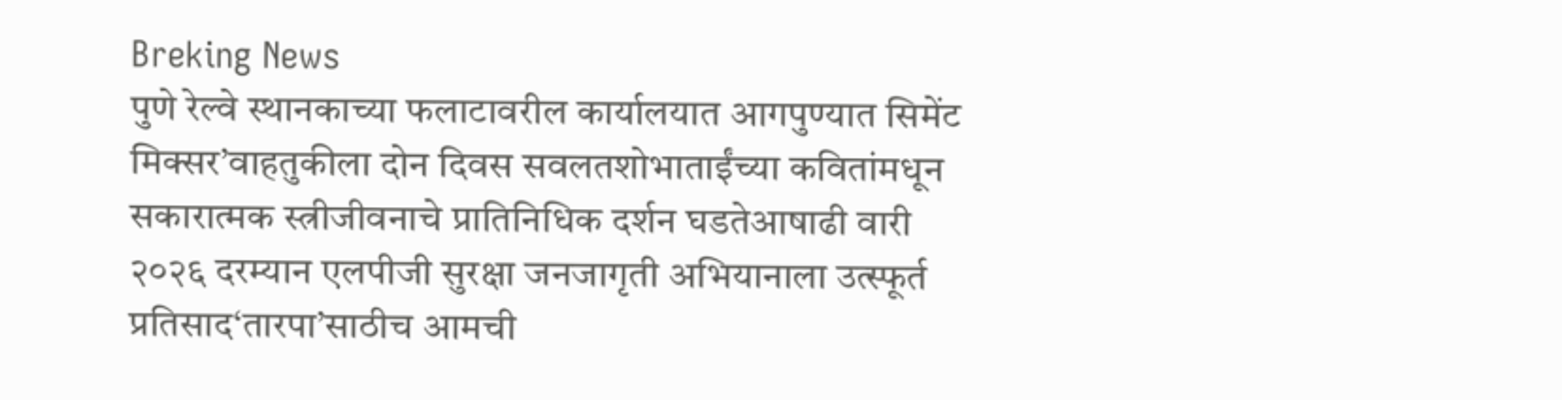Breking News
पुणे रेल्वे स्थानकाच्या फलाटावरील कार्यालयात आगपुण्यात सिमेंट मिक्सर’वाहतुकीला दोन दिवस सवलतशोभाताईंच्या कवितांमधून सकारात्मक स्त्रीजीवनाचे प्रातिनिधिक दर्शन घडतेआषाढी वारी २०२६ दरम्यान एलपीजी सुरक्षा जनजागृती अभियानाला उत्स्फूर्त प्रतिसाद‘तारपा’साठीच आमची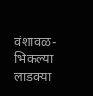वंशावळ-भिकल्या लाडक्या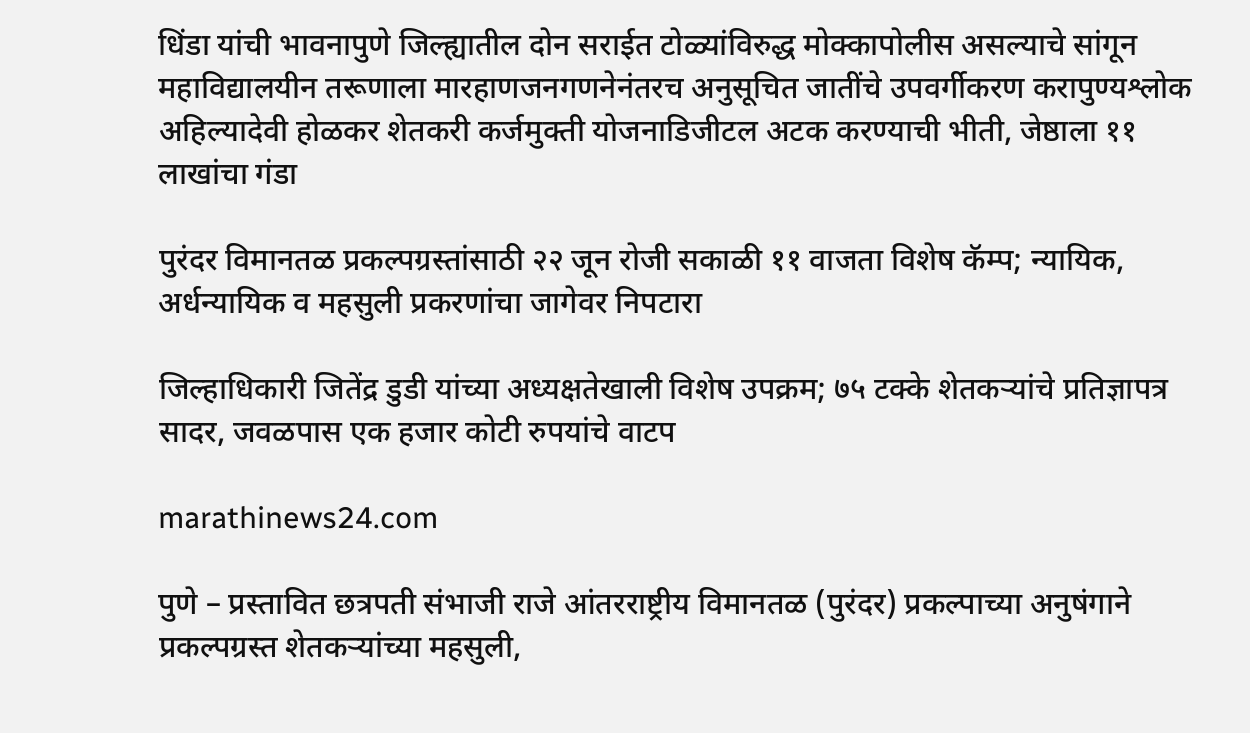धिंडा यांची भावनापुणे जिल्ह्यातील दोन सराईत टोळ्यांविरुद्ध मोक्कापोलीस असल्याचे सांगून महाविद्यालयीन तरूणाला मारहाणजनगणनेनंतरच अनुसूचित जातींचे उपवर्गीकरण करापुण्यश्लोक अहिल्यादेवी होळकर शेतकरी कर्जमुक्ती योजनाडिजीटल अटक करण्याची भीती, जेष्ठाला ११ लाखांचा गंडा

पुरंदर विमानतळ प्रकल्पग्रस्तांसाठी २२ जून रोजी सकाळी ११ वाजता विशेष कॅम्प; न्यायिक, अर्धन्यायिक व महसुली प्रकरणांचा जागेवर निपटारा

जिल्हाधिकारी जितेंद्र डुडी यांच्या अध्यक्षतेखाली विशेष उपक्रम; ७५ टक्के शेतकऱ्यांचे प्रतिज्ञापत्र सादर, जवळपास एक हजार कोटी रुपयांचे वाटप

marathinews24.com

पुणे – प्रस्तावित छत्रपती संभाजी राजे आंतरराष्ट्रीय विमानतळ (पुरंदर) प्रकल्पाच्या अनुषंगाने प्रकल्पग्रस्त शेतकऱ्यांच्या महसुली,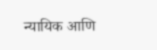न्यायिक आणि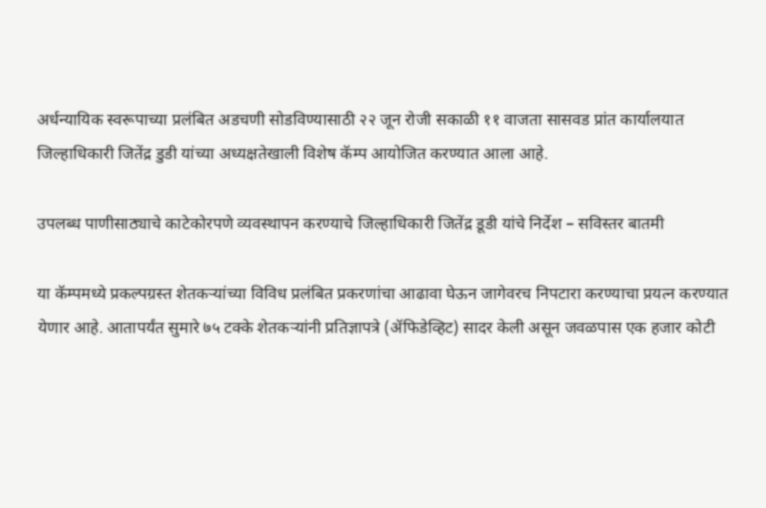अर्धन्यायिक स्वरूपाच्या प्रलंबित अडचणी सोडविण्यासाठी २२ जून रोजी सकाळी ११ वाजता सासवड प्रांत कार्यालयात जिल्हाधिकारी जितेंद्र डुडी यांच्या अध्यक्षतेखाली विशेष कॅम्प आयोजित करण्यात आला आहे.

उपलब्ध पाणीसाठ्याचे काटेकोरपणे व्यवस्थापन करण्याचे जिल्हाधिकारी जितेंद्र डूडी यांचे निर्देश – सविस्तर बातमी

या कॅम्पमध्ये प्रकल्पग्रस्त शेतकऱ्यांच्या विविध प्रलंबित प्रकरणांचा आढावा घेऊन जागेवरच निपटारा करण्याचा प्रयत्न करण्यात येणार आहे. आतापर्यंत सुमारे ७५ टक्के शेतकऱ्यांनी प्रतिज्ञापत्रे (ॲफिडेव्हिट) सादर केली असून जवळपास एक हजार कोटी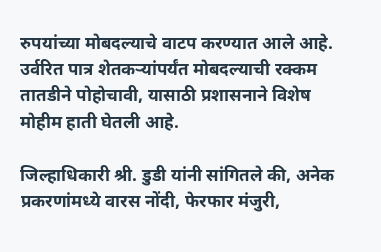रुपयांच्या मोबदल्याचे वाटप करण्यात आले आहे. उर्वरित पात्र शेतकऱ्यांपर्यंत मोबदल्याची रक्कम तातडीने पोहोचावी, यासाठी प्रशासनाने विशेष मोहीम हाती घेतली आहे.

जिल्हाधिकारी श्री. डुडी यांनी सांगितले की, अनेक प्रकरणांमध्ये वारस नोंदी, फेरफार मंजुरी,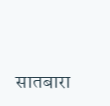सातबारा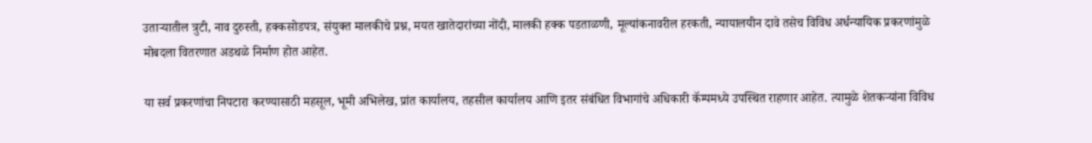उताऱ्यातील त्रुटी, नाव दुरुस्ती, हक्कसोडपत्र, संयुक्त मालकीचे प्रश्न, मयत खातेदारांच्या नोंदी, मालकी हक्क पडताळणी, मूल्यांकनावरील हरकती, न्यायालयीन दावे तसेच विविध अर्धन्यायिक प्रकरणांमुळे मोबदला वितरणात अडथळे निर्माण होत आहेत.

या सर्व प्रकरणांचा निपटारा करण्यासाठी महसूल, भूमी अभिलेख, प्रांत कार्यालय, तहसील कार्यालय आणि इतर संबंधित विभागांचे अधिकारी कॅम्पमध्ये उपस्थित राहणार आहेत. त्यामुळे शेतकऱ्यांना विविध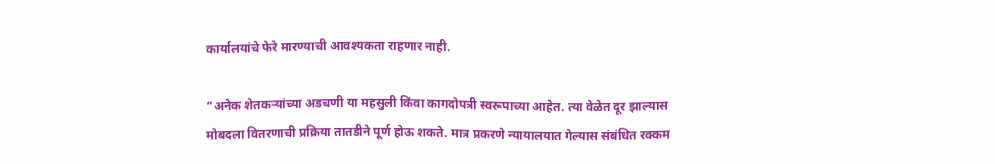कार्यालयांचे फेरे मारण्याची आवश्यकता राहणार नाही.

“अनेक शेतकऱ्यांच्या अडचणी या महसुली किंवा कागदोपत्री स्वरूपाच्या आहेत. त्या वेळेत दूर झाल्यास मोबदला वितरणाची प्रक्रिया तातडीने पूर्ण होऊ शकते. मात्र प्रकरणे न्यायालयात गेल्यास संबंधित रक्कम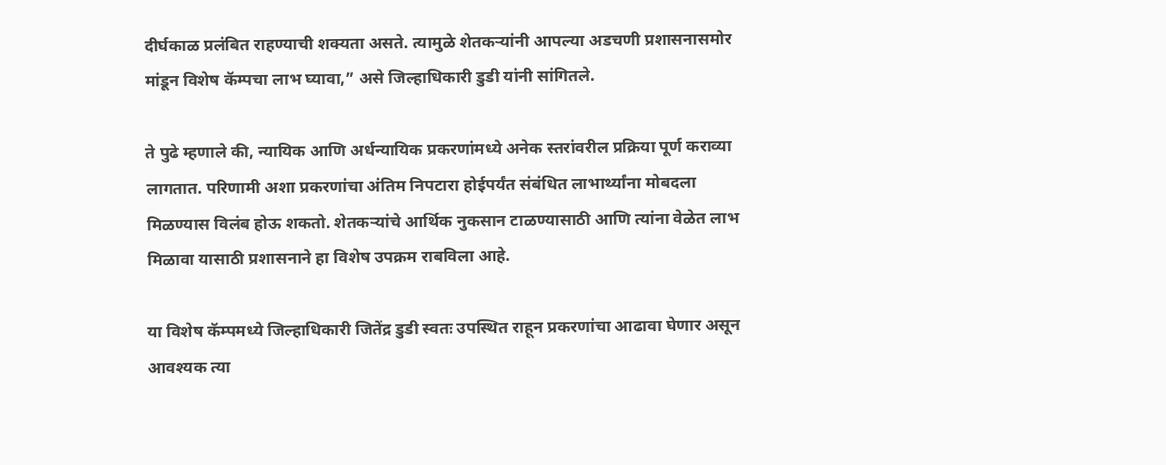दीर्घकाळ प्रलंबित राहण्याची शक्यता असते. त्यामुळे शेतकऱ्यांनी आपल्या अडचणी प्रशासनासमोर मांडून विशेष कॅम्पचा लाभ घ्यावा,” असे जिल्हाधिकारी डुडी यांनी सांगितले.

ते पुढे म्हणाले की, न्यायिक आणि अर्धन्यायिक प्रकरणांमध्ये अनेक स्तरांवरील प्रक्रिया पूर्ण कराव्या लागतात. परिणामी अशा प्रकरणांचा अंतिम निपटारा होईपर्यंत संबंधित लाभार्थ्यांना मोबदला मिळण्यास विलंब होऊ शकतो. शेतकऱ्यांचे आर्थिक नुकसान टाळण्यासाठी आणि त्यांना वेळेत लाभ मिळावा यासाठी प्रशासनाने हा विशेष उपक्रम राबविला आहे.

या विशेष कॅम्पमध्ये जिल्हाधिकारी जितेंद्र डुडी स्वतः उपस्थित राहून प्रकरणांचा आढावा घेणार असून आवश्यक त्या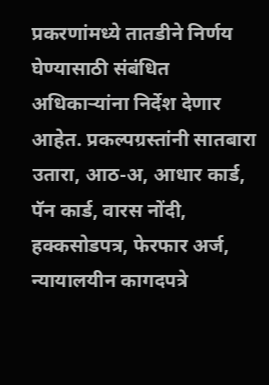प्रकरणांमध्ये तातडीने निर्णय घेण्यासाठी संबंधित अधिकाऱ्यांना निर्देश देणार आहेत. प्रकल्पग्रस्तांनी सातबारा उतारा, आठ-अ, आधार कार्ड, पॅन कार्ड, वारस नोंदी, हक्कसोडपत्र, फेरफार अर्ज, न्यायालयीन कागदपत्रे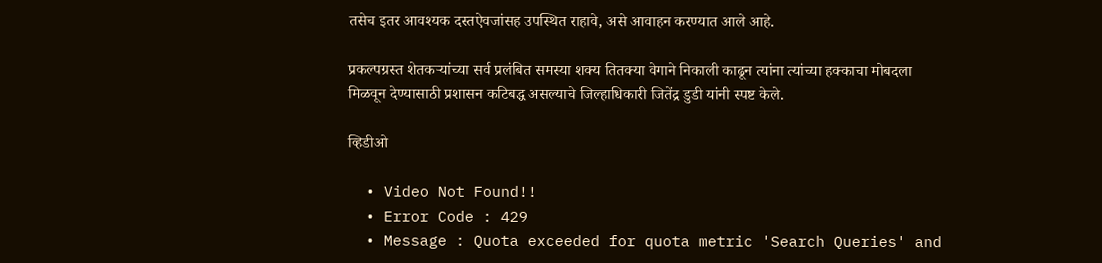तसेच इतर आवश्यक दस्तऐवजांसह उपस्थित राहावे, असे आवाहन करण्यात आले आहे.

प्रकल्पग्रस्त शेतकऱ्यांच्या सर्व प्रलंबित समस्या शक्य तितक्या वेगाने निकाली काढून त्यांना त्यांच्या हक्काचा मोबदला मिळवून देण्यासाठी प्रशासन कटिबद्ध असल्याचे जिल्हाधिकारी जितेंद्र डुडी यांनी स्पष्ट केले.

व्हिडीओ

  • Video Not Found!!
  • Error Code : 429
  • Message : Quota exceeded for quota metric 'Search Queries' and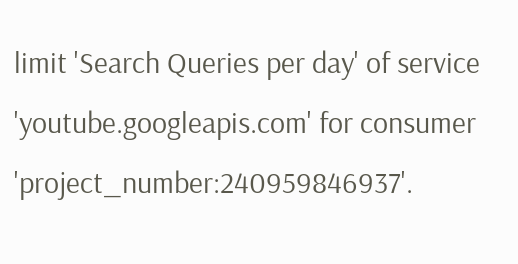limit 'Search Queries per day' of service 'youtube.googleapis.com' for consumer 'project_number:240959846937'.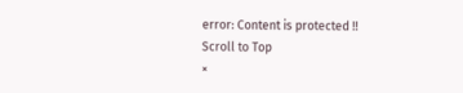error: Content is protected !!
Scroll to Top
×